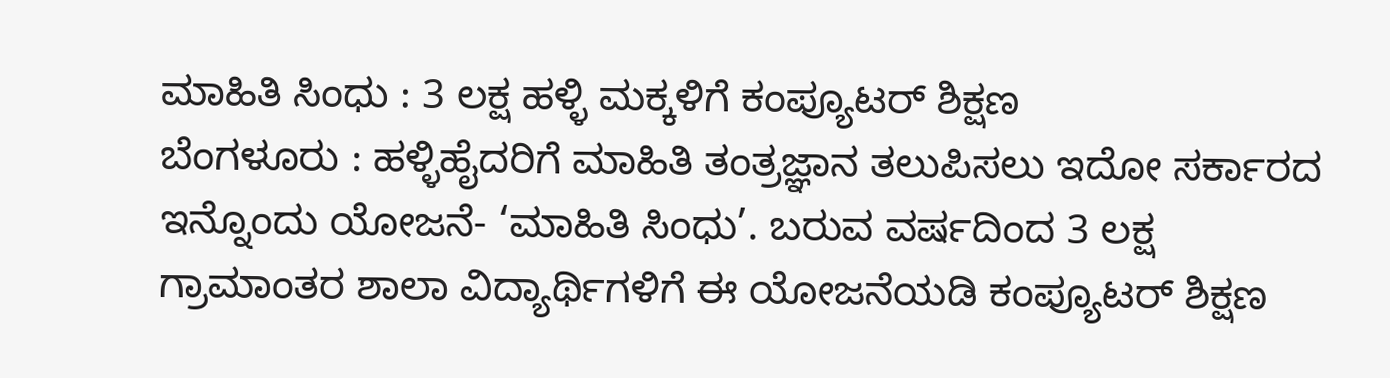ಮಾಹಿತಿ ಸಿಂಧು : 3 ಲಕ್ಷ ಹಳ್ಳಿ ಮಕ್ಕಳಿಗೆ ಕಂಪ್ಯೂಟರ್ ಶಿಕ್ಷಣ
ಬೆಂಗಳೂರು : ಹಳ್ಳಿಹೈದರಿಗೆ ಮಾಹಿತಿ ತಂತ್ರಜ್ಞಾನ ತಲುಪಿಸಲು ಇದೋ ಸರ್ಕಾರದ ಇನ್ನೊಂದು ಯೋಜನೆ- ‘ಮಾಹಿತಿ ಸಿಂಧು’. ಬರುವ ವರ್ಷದಿಂದ 3 ಲಕ್ಷ ಗ್ರಾಮಾಂತರ ಶಾಲಾ ವಿದ್ಯಾರ್ಥಿಗಳಿಗೆ ಈ ಯೋಜನೆಯಡಿ ಕಂಪ್ಯೂಟರ್ ಶಿಕ್ಷಣ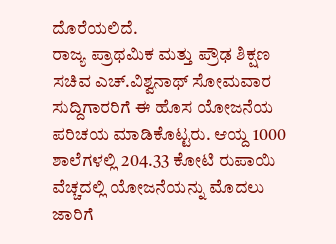ದೊರೆಯಲಿದೆ.
ರಾಜ್ಯ ಪ್ರಾಥಮಿಕ ಮತ್ತು ಪ್ರೌಢ ಶಿಕ್ಷಣ ಸಚಿವ ಎಚ್.ವಿಶ್ವನಾಥ್ ಸೋಮವಾರ ಸುದ್ದಿಗಾರರಿಗೆ ಈ ಹೊಸ ಯೋಜನೆಯ ಪರಿಚಯ ಮಾಡಿಕೊಟ್ಟರು. ಆಯ್ದ 1000 ಶಾಲೆಗಳಲ್ಲಿ 204.33 ಕೋಟಿ ರುಪಾಯಿ ವೆಚ್ಚದಲ್ಲಿ ಯೋಜನೆಯನ್ನು ಮೊದಲು ಜಾರಿಗೆ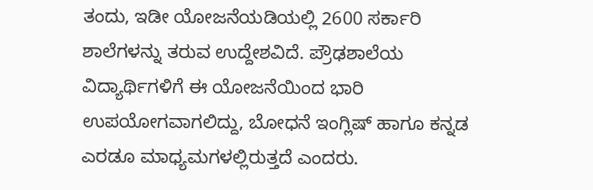ತಂದು, ಇಡೀ ಯೋಜನೆಯಡಿಯಲ್ಲಿ 2600 ಸರ್ಕಾರಿ ಶಾಲೆಗಳನ್ನು ತರುವ ಉದ್ದೇಶವಿದೆ. ಪ್ರೌಢಶಾಲೆಯ ವಿದ್ಯಾರ್ಥಿಗಳಿಗೆ ಈ ಯೋಜನೆಯಿಂದ ಭಾರಿ ಉಪಯೋಗವಾಗಲಿದ್ದು, ಬೋಧನೆ ಇಂಗ್ಲಿಷ್ ಹಾಗೂ ಕನ್ನಡ ಎರಡೂ ಮಾಧ್ಯಮಗಳಲ್ಲಿರುತ್ತದೆ ಎಂದರು.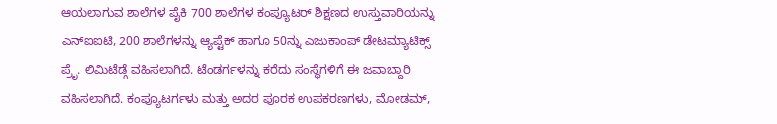ಆಯಲಾಗುವ ಶಾಲೆಗಳ ಪೈಕಿ 700 ಶಾಲೆಗಳ ಕಂಪ್ಯೂಟರ್ ಶಿಕ್ಷಣದ ಉಸ್ತುವಾರಿಯನ್ನು ಎನ್ಐಐಟಿ, 200 ಶಾಲೆಗಳನ್ನು ಆ್ಯಪ್ಟೆಕ್ ಹಾಗೂ 50ನ್ನು ಎಜುಕಾಂಪ್ ಡೇಟಮ್ಯಾಟಿಕ್ಸ್ ಪ್ರೆೃ. ಲಿಮಿಟೆಡ್ಗೆ ವಹಿಸಲಾಗಿದೆ. ಟೆಂಡರ್ಗಳನ್ನು ಕರೆದು ಸಂಸ್ಥೆಗಳಿಗೆ ಈ ಜವಾಬ್ದಾರಿ ವಹಿಸಲಾಗಿದೆ. ಕಂಪ್ಯೂಟರ್ಗಳು ಮತ್ತು ಅದರ ಪೂರಕ ಉಪಕರಣಗಳು, ಮೋಡಮ್,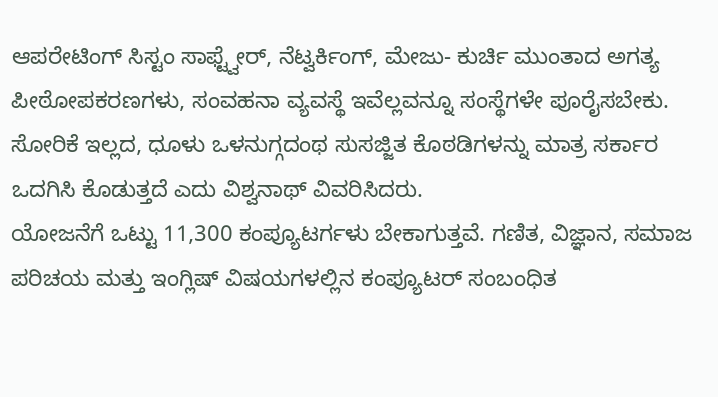ಆಪರೇಟಿಂಗ್ ಸಿಸ್ಟಂ ಸಾಫ್ಟ್ವೇರ್, ನೆಟ್ವರ್ಕಿಂಗ್, ಮೇಜು- ಕುರ್ಚಿ ಮುಂತಾದ ಅಗತ್ಯ ಪೀಠೋಪಕರಣಗಳು, ಸಂವಹನಾ ವ್ಯವಸ್ಥೆ ಇವೆಲ್ಲವನ್ನೂ ಸಂಸ್ಥೆಗಳೇ ಪೂರೈಸಬೇಕು. ಸೋರಿಕೆ ಇಲ್ಲದ, ಧೂಳು ಒಳನುಗ್ಗದಂಥ ಸುಸಜ್ಜಿತ ಕೊಠಡಿಗಳನ್ನು ಮಾತ್ರ ಸರ್ಕಾರ ಒದಗಿಸಿ ಕೊಡುತ್ತದೆ ಎದು ವಿಶ್ವನಾಥ್ ವಿವರಿಸಿದರು.
ಯೋಜನೆಗೆ ಒಟ್ಟು 11,300 ಕಂಪ್ಯೂಟರ್ಗಳು ಬೇಕಾಗುತ್ತವೆ. ಗಣಿತ, ವಿಜ್ಞಾನ, ಸಮಾಜ ಪರಿಚಯ ಮತ್ತು ಇಂಗ್ಲಿಷ್ ವಿಷಯಗಳಲ್ಲಿನ ಕಂಪ್ಯೂಟರ್ ಸಂಬಂಧಿತ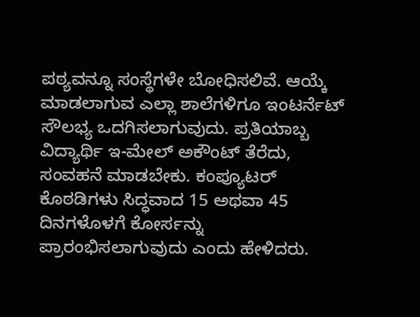ಪಠ್ಯವನ್ನೂ ಸಂಸ್ಥೆಗಳೇ ಬೋಧಿಸಲಿವೆ. ಆಯ್ಕೆ ಮಾಡಲಾಗುವ ಎಲ್ಲಾ ಶಾಲೆಗಳಿಗೂ ಇಂಟರ್ನೆಟ್ ಸೌಲಭ್ಯ ಒದಗಿಸಲಾಗುವುದು. ಪ್ರತಿಯಾಬ್ಬ ವಿದ್ಯಾರ್ಥಿ ಇ-ಮೇಲ್ ಅಕೌಂಟ್ ತೆರೆದು, ಸಂವಹನೆ ಮಾಡಬೇಕು. ಕಂಪ್ಯೂಟರ್ ಕೊಠಡಿಗಳು ಸಿದ್ಧವಾದ 15 ಅಥವಾ 45 ದಿನಗಳೊಳಗೆ ಕೋರ್ಸನ್ನು ಪ್ರಾರಂಭಿಸಲಾಗುವುದು ಎಂದು ಹೇಳಿದರು.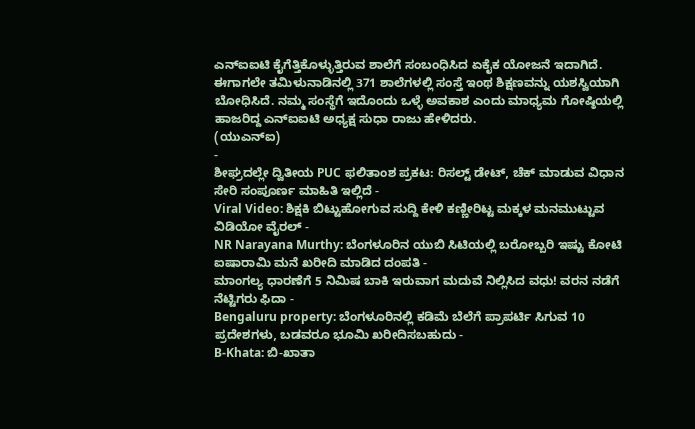ಎನ್ಐಐಟಿ ಕೈಗೆತ್ತಿಕೊಳ್ಳುತ್ತಿರುವ ಶಾಲೆಗೆ ಸಂಬಂಧಿಸಿದ ಏಕೈಕ ಯೋಜನೆ ಇದಾಗಿದೆ. ಈಗಾಗಲೇ ತಮಿಳುನಾಡಿನಲ್ಲಿ 371 ಶಾಲೆಗಳಲ್ಲಿ ಸಂಸ್ತೆ ಇಂಥ ಶಿಕ್ಷಣವನ್ನು ಯಶಸ್ವಿಯಾಗಿ ಬೋಧಿಸಿದೆ. ನಮ್ಮ ಸಂಸ್ಥೆಗೆ ಇದೊಂದು ಒಳ್ಳೆ ಅವಕಾಶ ಎಂದು ಮಾಧ್ಯಮ ಗೋಷ್ಠಿಯಲ್ಲಿ ಹಾಜರಿದ್ದ ಎನ್ಐಐಟಿ ಅಧ್ಯಕ್ಷ ಸುಧಾ ರಾಜು ಹೇಳಿದರು.
(ಯುಎನ್ಐ)
-
ಶೀಘ್ರದಲ್ಲೇ ದ್ವಿತೀಯ PUC ಫಲಿತಾಂಶ ಪ್ರಕಟ: ರಿಸಲ್ಟ್ ಡೇಟ್, ಚೆಕ್ ಮಾಡುವ ವಿಧಾನ ಸೇರಿ ಸಂಪೂರ್ಣ ಮಾಹಿತಿ ಇಲ್ಲಿದೆ -
Viral Video: ಶಿಕ್ಷಕಿ ಬಿಟ್ಟುಹೋಗುವ ಸುದ್ದಿ ಕೇಳಿ ಕಣ್ಣೀರಿಟ್ಟ ಮಕ್ಕಳ ಮನಮುಟ್ಟುವ ವಿಡಿಯೋ ವೈರಲ್ -
NR Narayana Murthy: ಬೆಂಗಳೂರಿನ ಯುಬಿ ಸಿಟಿಯಲ್ಲಿ ಬರೋಬ್ಬರಿ ಇಷ್ಟು ಕೋಟಿ ಐಷಾರಾಮಿ ಮನೆ ಖರೀದಿ ಮಾಡಿದ ದಂಪತಿ -
ಮಾಂಗಲ್ಯ ಧಾರಣೆಗೆ 5 ನಿಮಿಷ ಬಾಕಿ ಇರುವಾಗ ಮದುವೆ ನಿಲ್ಲಿಸಿದ ವಧು! ವರನ ನಡೆಗೆ ನೆಟ್ಟಿಗರು ಫಿದಾ -
Bengaluru property: ಬೆಂಗಳೂರಿನಲ್ಲಿ ಕಡಿಮೆ ಬೆಲೆಗೆ ಪ್ರಾಪರ್ಟಿ ಸಿಗುವ 10 ಪ್ರದೇಶಗಳು, ಬಡವರೂ ಭೂಮಿ ಖರೀದಿಸಬಹುದು -
B-Khata: ಬಿ-ಖಾತಾ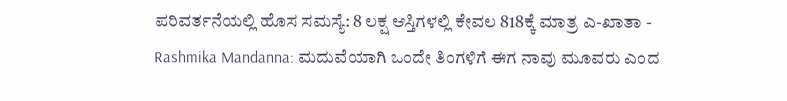ಪರಿವರ್ತನೆಯಲ್ಲಿ ಹೊಸ ಸಮಸ್ಯೆ: 8 ಲಕ್ಷ ಆಸ್ತಿಗಳಲ್ಲಿ ಕೇವಲ 818ಕ್ಕೆ ಮಾತ್ರ ಎ-ಖಾತಾ -
Rashmika Mandanna: ಮದುವೆಯಾಗಿ ಒಂದೇ ತಿಂಗಳಿಗೆ ಈಗ ನಾವು ಮೂವರು ಎಂದ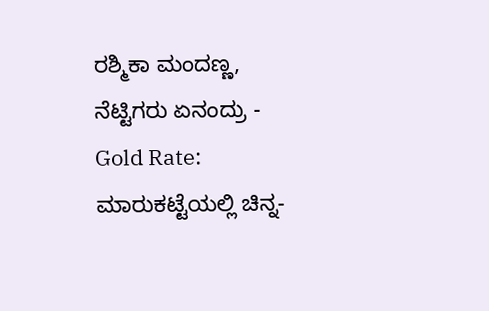ರಶ್ಮಿಕಾ ಮಂದಣ್ಣ, ನೆಟ್ಟಿಗರು ಏನಂದ್ರು -
Gold Rate: ಮಾರುಕಟ್ಟೆಯಲ್ಲಿ ಚಿನ್ನ-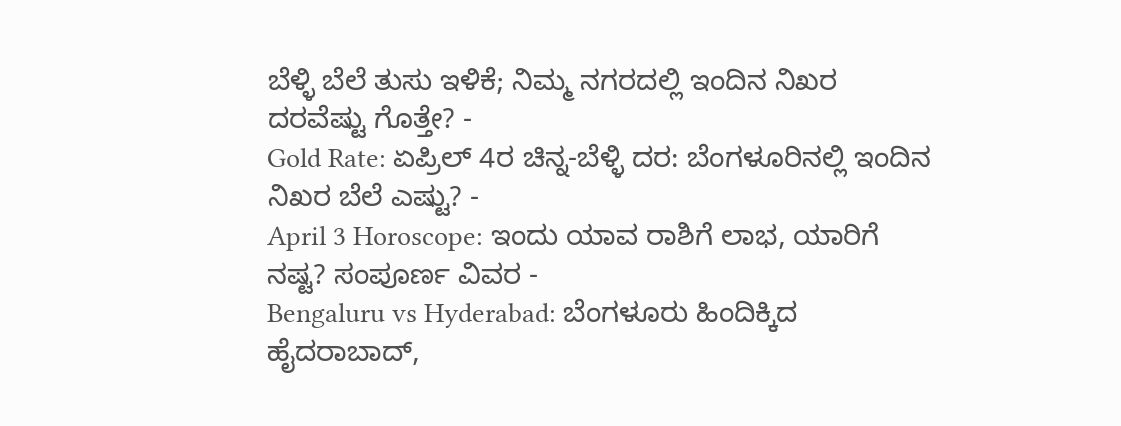ಬೆಳ್ಳಿ ಬೆಲೆ ತುಸು ಇಳಿಕೆ; ನಿಮ್ಮ ನಗರದಲ್ಲಿ ಇಂದಿನ ನಿಖರ ದರವೆಷ್ಟು ಗೊತ್ತೇ? -
Gold Rate: ಏಪ್ರಿಲ್ 4ರ ಚಿನ್ನ-ಬೆಳ್ಳಿ ದರ: ಬೆಂಗಳೂರಿನಲ್ಲಿ ಇಂದಿನ ನಿಖರ ಬೆಲೆ ಎಷ್ಟು? -
April 3 Horoscope: ಇಂದು ಯಾವ ರಾಶಿಗೆ ಲಾಭ, ಯಾರಿಗೆ ನಷ್ಟ? ಸಂಪೂರ್ಣ ವಿವರ -
Bengaluru vs Hyderabad: ಬೆಂಗಳೂರು ಹಿಂದಿಕ್ಕಿದ ಹೈದರಾಬಾದ್,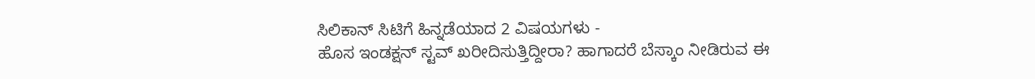ಸಿಲಿಕಾನ್ ಸಿಟಿಗೆ ಹಿನ್ನಡೆಯಾದ 2 ವಿಷಯಗಳು -
ಹೊಸ ಇಂಡಕ್ಷನ್ ಸ್ಟವ್ ಖರೀದಿಸುತ್ತಿದ್ದೀರಾ? ಹಾಗಾದರೆ ಬೆಸ್ಕಾಂ ನೀಡಿರುವ ಈ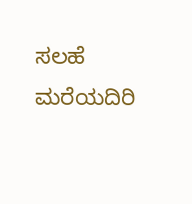ಸಲಹೆ ಮರೆಯದಿರಿ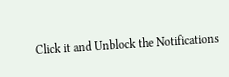Click it and Unblock the Notifications